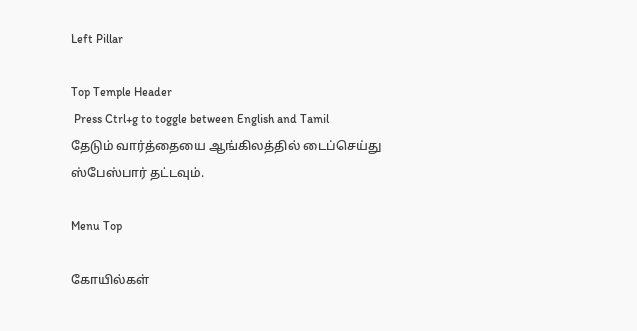Left Pillar

Top Temple Header
 Press Ctrl+g to toggle between English and Tamil
தேடும் வார்த்தையை ஆங்கிலத்தில் டைப்செய்து ஸ்பேஸ்பார் தட்டவும்.

Menu Top

கோயில்கள்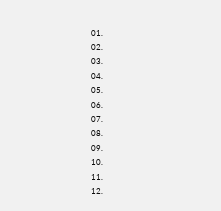01.
02.
03.
04.
05.
06.
07.
08.
09.
10.
11.
12.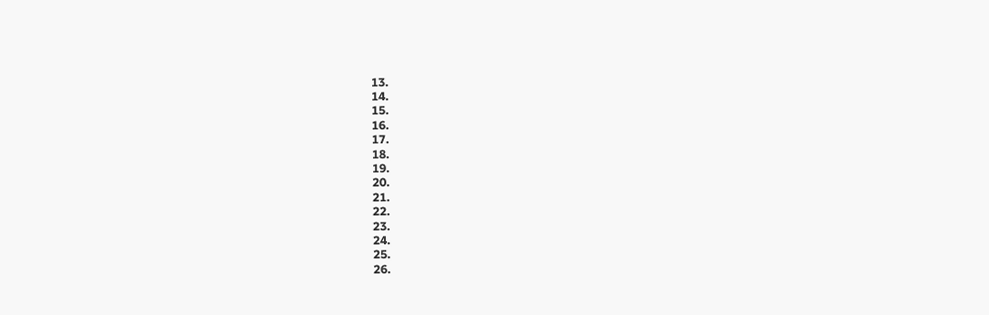13.
14.
15.
16.
17.
18.
19.
20.
21.
22.
23.
24.
25.
26.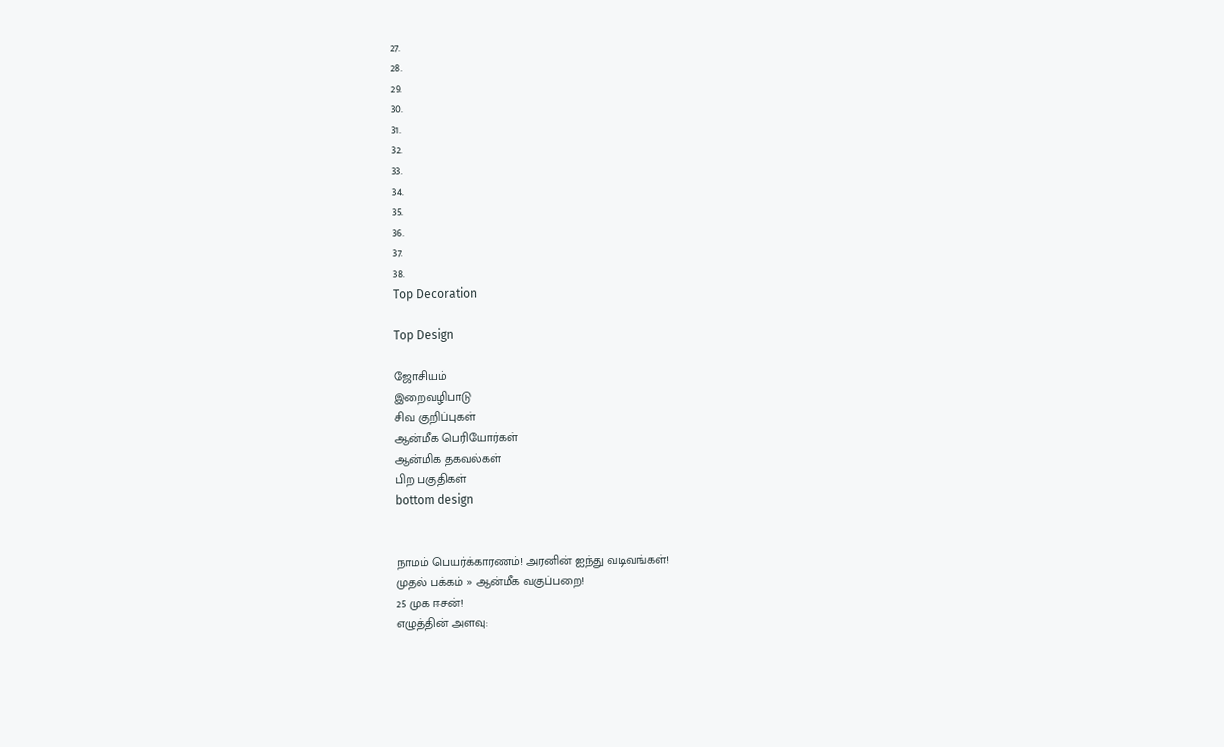27.
28.
29.
30.
31.
32.
33.
34.
35.
36.
37.
38.
Top Decoration

Top Design

ஜோசியம்
இறைவழிபாடு
சிவ குறிப்புகள்
ஆன்மீக பெரியோர்கள்
ஆன்மிக தகவல்கள்
பிற பகுதிகள்
bottom design


நாமம் பெயர்க்காரணம்! அரனின் ஐந்து வடிவங்கள்!
முதல் பக்கம் » ஆன்மீக வகுப்பறை!
25 முக ஈசன்!
எழுத்தின் அளவு: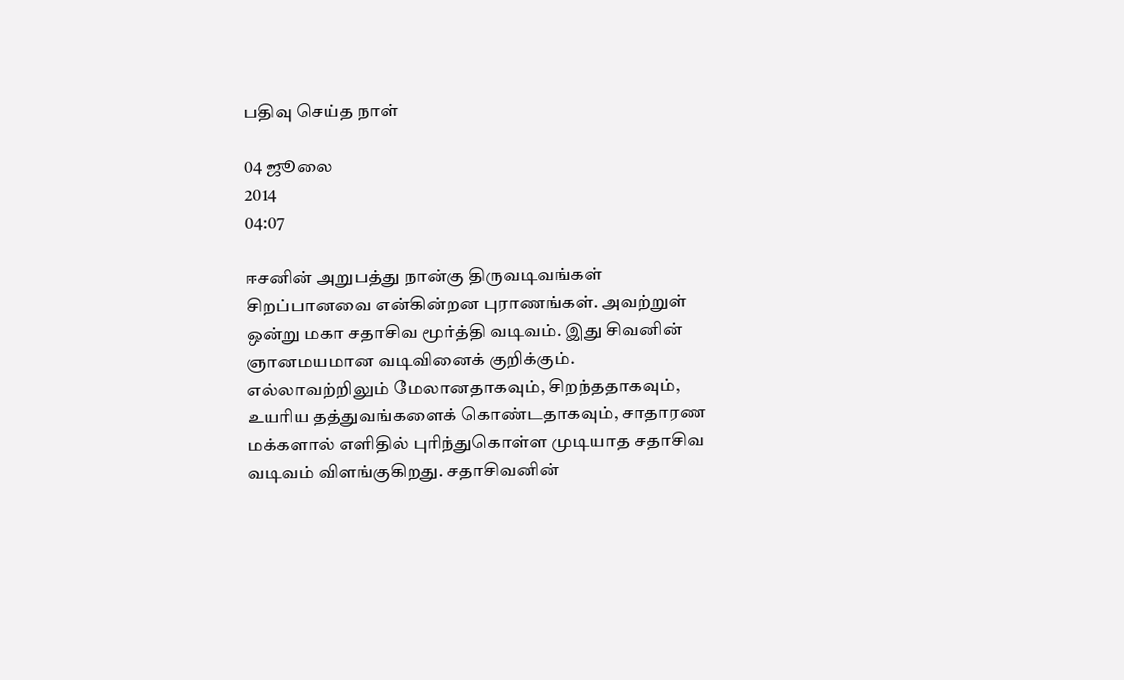பதிவு செய்த நாள்

04 ஜூலை
2014
04:07

ஈசனின் அறுபத்து நான்கு திருவடிவங்கள் சிறப்பானவை என்கின்றன புராணங்கள். அவற்றுள் ஒன்று மகா சதாசிவ மூர்த்தி வடிவம். இது சிவனின் ஞானமயமான வடிவினைக் குறிக்கும். எல்லாவற்றிலும் மேலானதாகவும், சிறந்ததாகவும், உயரிய தத்துவங்களைக் கொண்டதாகவும், சாதாரண மக்களால் எளிதில் புரிந்துகொள்ள முடியாத சதாசிவ வடிவம் விளங்குகிறது. சதாசிவனின்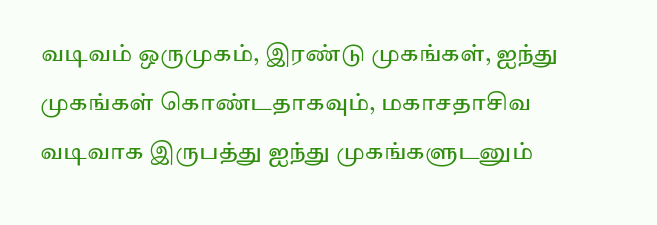வடிவம் ஒருமுகம், இரண்டு முகங்கள், ஐந்து முகங்கள் கொண்டதாகவும், மகாசதாசிவ வடிவாக இருபத்து ஐந்து முகங்களுடனும்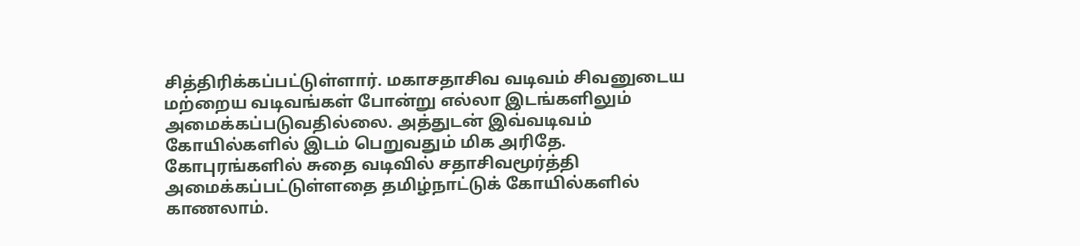சித்திரிக்கப்பட்டுள்ளார். மகாசதாசிவ வடிவம் சிவனுடைய மற்றைய வடிவங்கள் போன்று எல்லா இடங்களிலும் அமைக்கப்படுவதில்லை. அத்துடன் இவ்வடிவம் கோயில்களில் இடம் பெறுவதும் மிக அரிதே. கோபுரங்களில் சுதை வடிவில் சதாசிவமூர்த்தி அமைக்கப்பட்டுள்ளதை தமிழ்நாட்டுக் கோயில்களில் காணலாம்.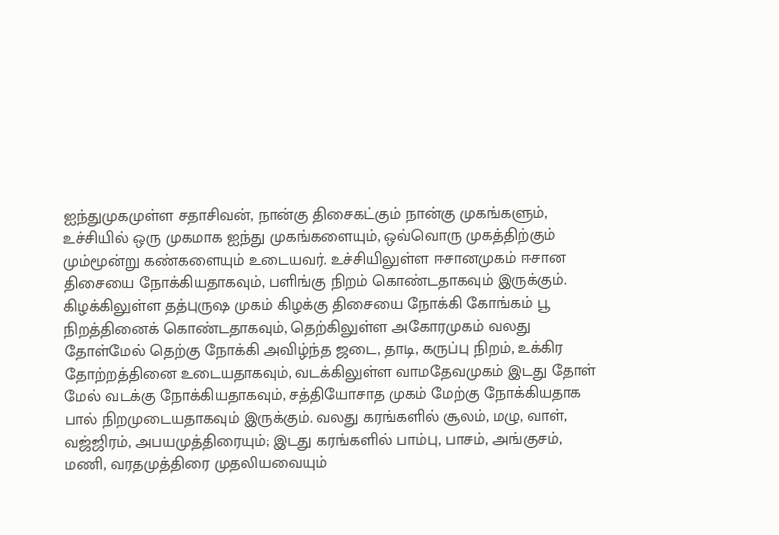ஐந்துமுகமுள்ள சதாசிவன், நான்கு திசைகட்கும் நான்கு முகங்களும், உச்சியில் ஒரு முகமாக ஐந்து முகங்களையும், ஒவ்வொரு முகத்திற்கும் மும்மூன்று கண்களையும் உடையவர். உச்சியிலுள்ள ஈசானமுகம் ஈசான திசையை நோக்கியதாகவும், பளிங்கு நிறம் கொண்டதாகவும் இருக்கும். கிழக்கிலுள்ள தத்புருஷ முகம் கிழக்கு திசையை நோக்கி கோங்கம் பூ நிறத்தினைக் கொண்டதாகவும், தெற்கிலுள்ள அகோரமுகம் வலது தோள்மேல் தெற்கு நோக்கி அவிழ்ந்த ஜடை, தாடி, கருப்பு நிறம், உக்கிர தோற்றத்தினை உடையதாகவும், வடக்கிலுள்ள வாமதேவமுகம் இடது தோள் மேல் வடக்கு நோக்கியதாகவும், சத்தியோசாத முகம் மேற்கு நோக்கியதாக பால் நிறமுடையதாகவும் இருக்கும். வலது கரங்களில் சூலம், மழு, வாள், வஜ்ஜிரம், அபயமுத்திரையும்; இடது கரங்களில் பாம்பு, பாசம், அங்குசம், மணி, வரதமுத்திரை முதலியவையும்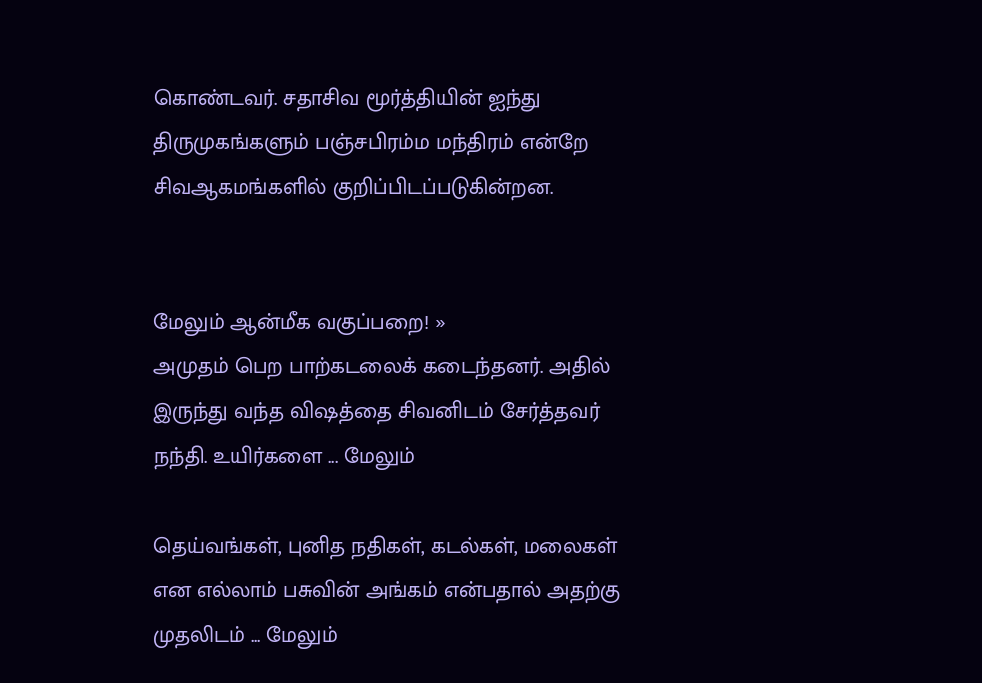கொண்டவர். சதாசிவ மூர்த்தியின் ஐந்து திருமுகங்களும் பஞ்சபிரம்ம மந்திரம் என்றே சிவஆகமங்களில் குறிப்பிடப்படுகின்றன.


மேலும் ஆன்மீக வகுப்பறை! »
அமுதம் பெற பாற்கடலைக் கடைந்தனர். அதில் இருந்து வந்த விஷத்தை சிவனிடம் சேர்த்தவர் நந்தி. உயிர்களை ... மேலும்

தெய்வங்கள், புனித நதிகள், கடல்கள், மலைகள் என எல்லாம் பசுவின் அங்கம் என்பதால் அதற்கு முதலிடம் ... மேலும்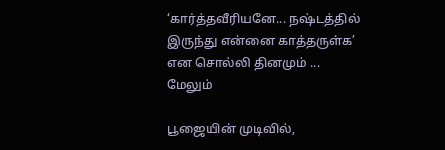‘கார்த்தவீரியனே... நஷ்டத்தில் இருந்து என்னை காத்தருள்க’ என சொல்லி தினமும் ... மேலும்

பூஜையின் முடிவில்,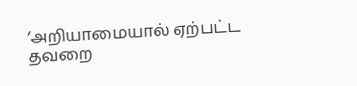‘அறியாமையால் ஏற்பட்ட தவறை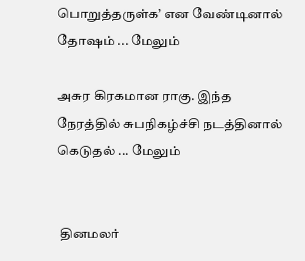பொறுத்தருள்க’ என வேண்டினால் தோஷம் ... மேலும்

அசுர கிரகமான ராகு. இந்த நேரத்தில் சுபநிகழ்ச்சி நடத்தினால் கெடுதல் ... மேலும்


 தினமலர்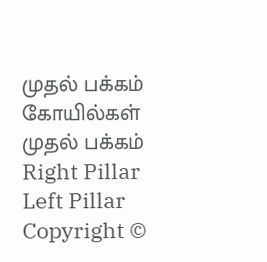முதல் பக்கம்   கோயில்கள் முதல் பக்கம்
Right Pillar
Left Pillar
Copyright ©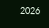2026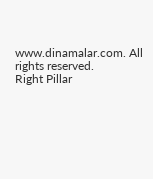www.dinamalar.com. All rights reserved.
Right Pillar